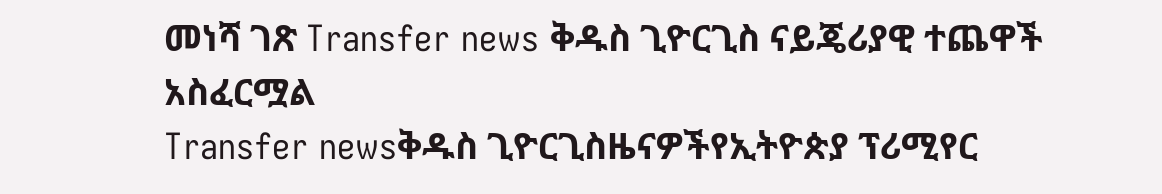መነሻ ገጽ Transfer news ቅዱስ ጊዮርጊስ ናይጄሪያዊ ተጨዋች አስፈርሟል
Transfer newsቅዱስ ጊዮርጊስዜናዎችየኢትዮጵያ ፕሪሚየር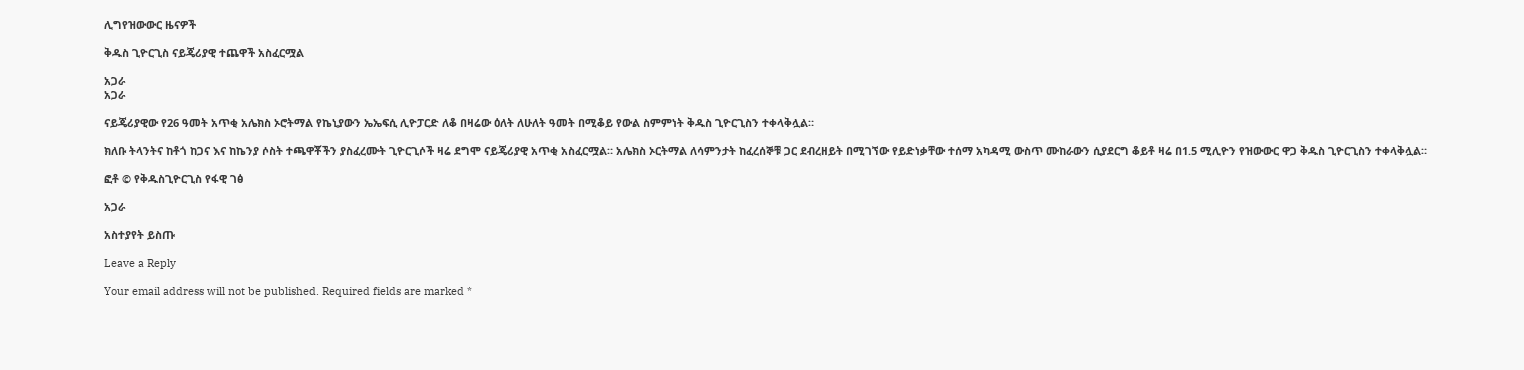ሊግየዝውውር ዜናዎች

ቅዱስ ጊዮርጊስ ናይጄሪያዊ ተጨዋች አስፈርሟል

አጋራ
አጋራ

ናይጄሪያዊው የ26 ዓመት አጥቂ አሌክስ ኦሮትማል የኬኒያውን ኤኤፍሲ ሊዮፓርድ ለቆ በዛሬው ዕለት ለሁለት ዓመት በሚቆይ የውል ስምምነት ቅዱስ ጊዮርጊስን ተቀላቅሏል።

ክለቡ ትላንትና ከቶጎ ከጋና እና ከኬንያ ሶስት ተጫዋቾችን ያስፈረሙት ጊዮርጊሶች ዛሬ ደግሞ ናይጄሪያዊ አጥቂ አስፈርሟል። አሌክስ ኦርትማል ለሳምንታት ከፈረሰኞቹ ጋር ደብረዘይት በሚገኘው የይድነቃቸው ተሰማ አካዳሚ ውስጥ ሙከራውን ሲያደርግ ቆይቶ ዛሬ በ1.5 ሚሊዮን የዝውውር ዋጋ ቅዱስ ጊዮርጊስን ተቀላቅሏል።

ፎቶ © የቅዱስጊዮርጊስ የፋዊ ገፅ

አጋራ

አስተያየት ይስጡ

Leave a Reply

Your email address will not be published. Required fields are marked *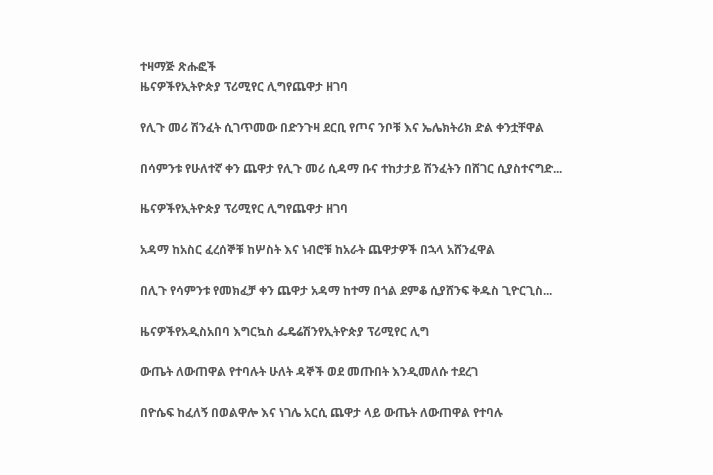ተዛማጅ ጽሑፎች
ዜናዎችየኢትዮጵያ ፕሪሚየር ሊግየጨዋታ ዘገባ

የሊጉ መሪ ሽንፈት ሲገጥመው በድንጉዛ ደርቢ የጦና ንቦቹ እና ኤሌክትሪክ ድል ቀንቷቸዋል

በሳምንቱ የሁለተኛ ቀን ጨዋታ የሊጉ መሪ ሲዳማ ቡና ተከታታይ ሽንፈትን በሸገር ሲያስተናግድ...

ዜናዎችየኢትዮጵያ ፕሪሚየር ሊግየጨዋታ ዘገባ

አዳማ ከአስር ፈረሰኞቹ ከሦስት እና ነብሮቹ ከአራት ጨዋታዎች በኋላ አሸንፈዋል

በሊጉ የሳምንቱ የመክፈቻ ቀን ጨዋታ አዳማ ከተማ በጎል ደምቆ ሲያሸንፍ ቅዱስ ጊዮርጊስ...

ዜናዎችየአዲስአበባ እግርኳስ ፌዴሬሽንየኢትዮጵያ ፕሪሚየር ሊግ

ውጤት ለውጠዋል የተባሉት ሁለት ዳኞች ወደ መጡበት እንዲመለሱ ተደረገ

በዮሴፍ ከፈለኝ በወልዋሎ እና ነገሌ አርሲ ጨዋታ ላይ ውጤት ለውጠዋል የተባሉ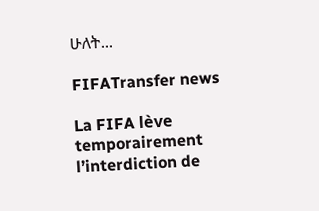ሁለት...

FIFATransfer news

La FIFA lève temporairement l’interdiction de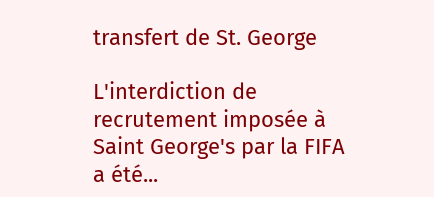transfert de St. George

L'interdiction de recrutement imposée à Saint George's par la FIFA a été...